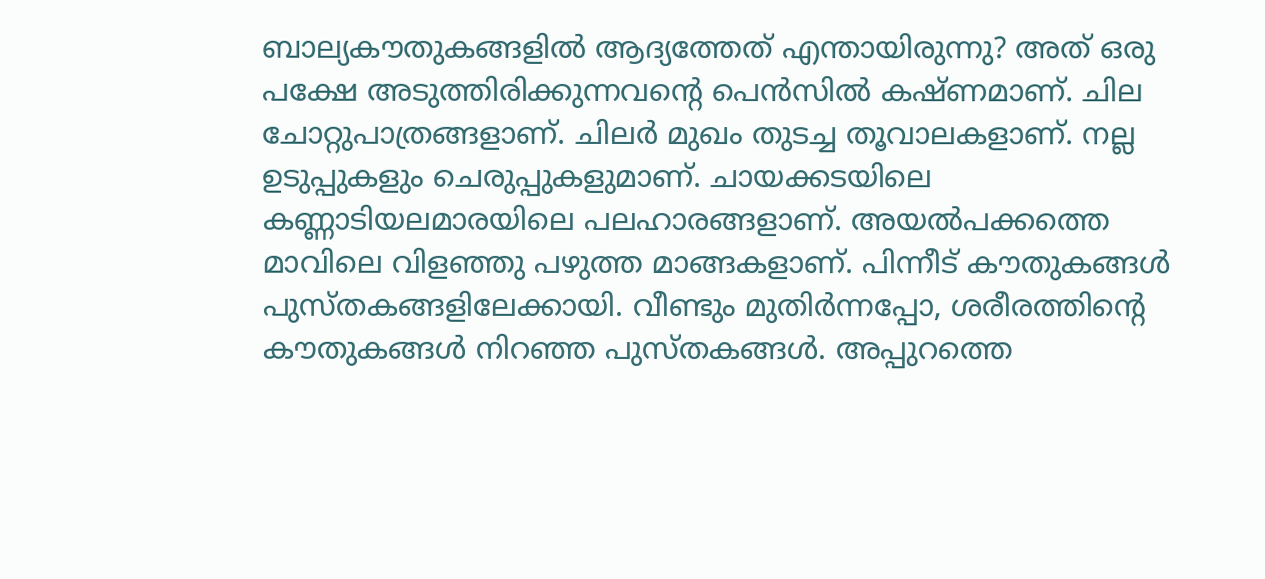ബാല്യകൗതുകങ്ങളിൽ ആദ്യത്തേത് എന്തായിരുന്നു? അത് ഒരു പക്ഷേ അടുത്തിരിക്കുന്നവൻ്റെ പെൻസിൽ കഷ്ണമാണ്. ചില ചോറ്റുപാത്രങ്ങളാണ്. ചിലർ മുഖം തുടച്ച തൂവാലകളാണ്. നല്ല ഉടുപ്പുകളും ചെരുപ്പുകളുമാണ്. ചായക്കടയിലെ കണ്ണാടിയലമാരയിലെ പലഹാരങ്ങളാണ്. അയൽപക്കത്തെ മാവിലെ വിളഞ്ഞു പഴുത്ത മാങ്ങകളാണ്. പിന്നീട് കൗതുകങ്ങൾ പുസ്തകങ്ങളിലേക്കായി. വീണ്ടും മുതിർന്നപ്പോ, ശരീരത്തിൻ്റെ കൗതുകങ്ങൾ നിറഞ്ഞ പുസ്തകങ്ങൾ. അപ്പുറത്തെ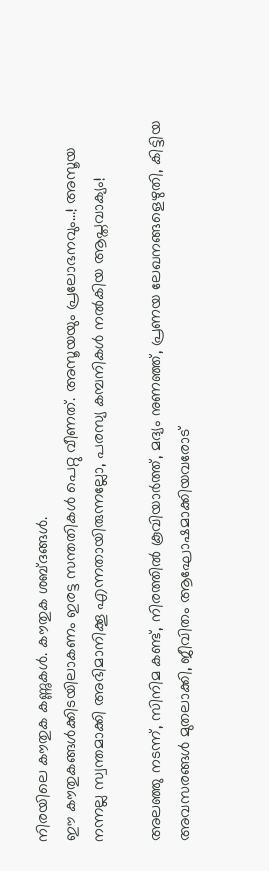നിരയിലെ കൗതുക കണ്ണുകൾ. കൗതുക ശബ്ദങ്ങൾ.
ഈ കൗതുകങ്ങൾക്കിടയിലാകണം ഇരട്ട സന്തതികൾ പെറ്റു വീണത്. അസൂയയും പ്രലോഭനവും…! അസൂയ നന്നല്ല സ്വന്തമാക്കി അഭിമാനിക്കൂ എന്നതായിരുന്നല്ലോ, പരസ്യ കമ്പനികൾ നൽകിയ ആപ്തവാക്യം!

അലഞ്ഞു നടന്ന്, സിനിമ കണ്ട്, നിരത്തിൽ കൂവിയാർത്ത്, മദ്യം നുണഞ്ഞ്, പ്രണയ ലേഖനങ്ങളെഴുതി, കിട്ടിയ അവസരങ്ങൾ മുതലാക്കി, ജീവിതം ആഘോഷമാക്കിയവരോട്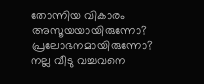തോന്നിയ വികാരം അസൂയയായിരുന്നോ? പ്രലോഭനമായിരുന്നോ?
നല്ല വീടു വച്ചവനെ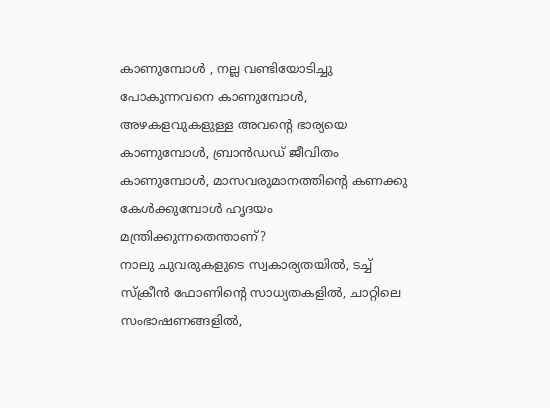കാണുമ്പോൾ , നല്ല വണ്ടിയോടിച്ചു പോകുന്നവനെ കാണുമ്പോൾ, അഴകളവുകളുള്ള അവൻ്റെ ഭാര്യയെ കാണുമ്പോൾ, ബ്രാൻഡഡ് ജീവിതം കാണുമ്പോൾ, മാസവരുമാനത്തിൻ്റെ കണക്കു കേൾക്കുമ്പോൾ ഹൃദയം മന്ത്രിക്കുന്നതെന്താണ്?
നാലു ചുവരുകളുടെ സ്വകാര്യതയിൽ, ടച്ച് സ്ക്രീൻ ഫോണിൻ്റെ സാധ്യതകളിൽ, ചാറ്റിലെ സംഭാഷണങ്ങളിൽ,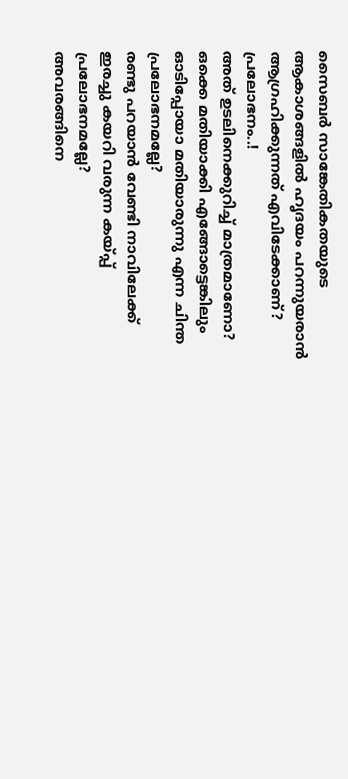സൈബർ സാങ്കേതികതയുടെ ആകാശങ്ങളിൽ ഹൃദയം പറന്നുയരാൻ ആഗ്രഹിക്കുന്നത് എവിടേക്കാണ്?
പ്രലോഭനം..!
അത് ഉടലിനെക്കുറിച്ച് മാത്രമാണോ?
ഒക്കെ മതിയാക്കി എങ്ങോട്ടെങ്കിലും ഓടിപ്പോയാ മതിയാരുന്നു എന്ന ചിന്ത പ്രലോഭനമല്ലേ?
രണ്ടു പറയാൻ വേണ്ടി നാവിലേക്ക് ഇരച്ചു കയറി വരുന്ന കയ്പ്പ് പ്രലോഭനമല്ലേ?
അവരങ്ങിനെ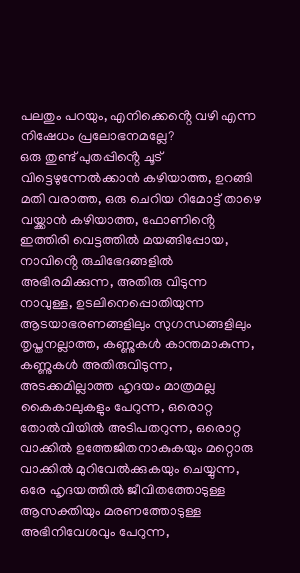പലതും പറയും, എനിക്കെൻ്റെ വഴി എന്ന നിഷേധം പ്രലോഭനമല്ലേ?
ഒരു തുണ്ട് പുതപ്പിൻ്റെ ചൂട് വിട്ടെഴുന്നേൽക്കാൻ കഴിയാത്ത, ഉറങ്ങി മതി വരാത്ത, ഒരു ചെറിയ റിമോട്ട് താഴെ വയ്ക്കാൻ കഴിയാത്ത, ഫോണിൻ്റെ ഇത്തിരി വെട്ടത്തിൽ മയങ്ങിപ്പോയ, നാവിൻ്റെ രുചിഭേദങ്ങളിൽ അഭിരമിക്കുന്ന, അതിരു വിടുന്ന നാവുള്ള, ഉടലിനെപ്പൊതിയുന്ന ആടയാഭരണങ്ങളിലും സുഗന്ധങ്ങളിലും തൃപ്തനല്ലാത്ത, കണ്ണുകൾ കാന്തമാകുന്ന, കണ്ണുകൾ അതിരുവിടുന്ന, അടക്കമില്ലാത്ത ഹൃദയം മാത്രമല്ല കൈകാലുകളും പേറുന്ന, ഒരൊറ്റ തോൽവിയിൽ അടിപതറുന്ന, ഒരൊറ്റ വാക്കിൽ ഉത്തേജിതനാകുകയും മറ്റൊരു വാക്കിൽ മുറിവേൽക്കുകയും ചെയ്യുന്ന, ഒരേ ഹൃദയത്തിൽ ജീവിതത്തോടുള്ള ആസക്തിയും മരണത്തോടുള്ള അഭിനിവേശവും പേറുന്ന,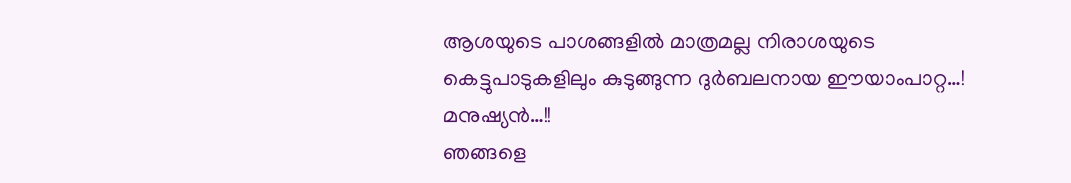ആശയുടെ പാശങ്ങളിൽ മാത്രമല്ല നിരാശയുടെ കെട്ടുപാടുകളിലും കുടുങ്ങുന്ന ദുർബലനായ ഈയാംപാറ്റ…! മനുഷ്യൻ…!!
ഞങ്ങളെ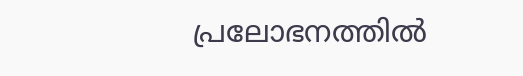പ്രലോഭനത്തിൽ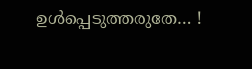ഉൾപ്പെടുത്തരുതേ… !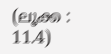(ലൂക്ക : 11.4)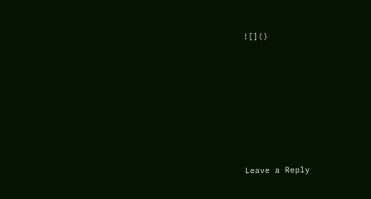![]()









Leave a Reply